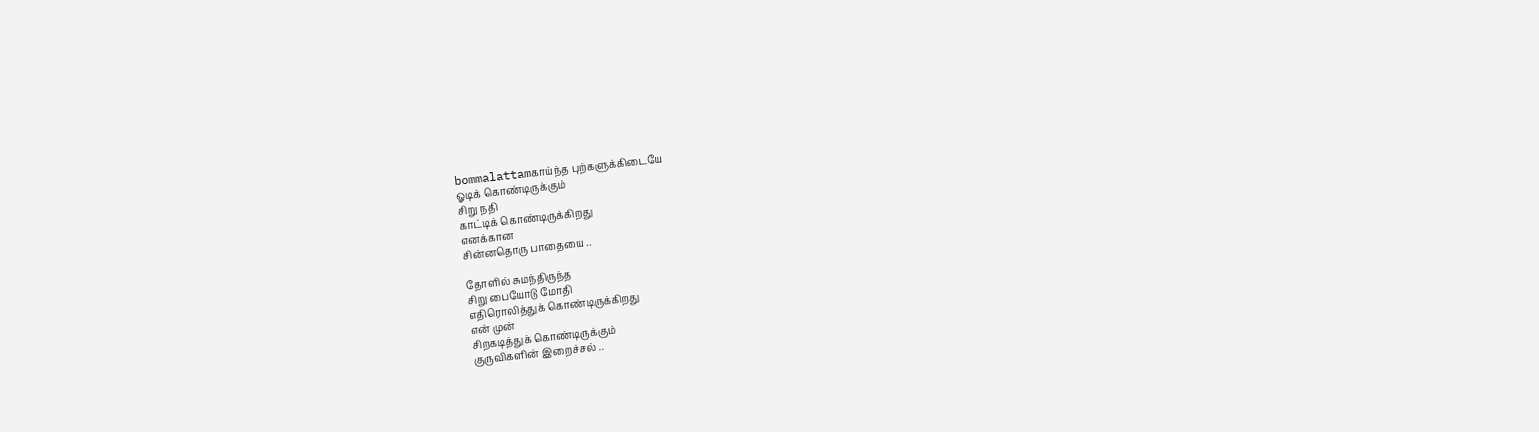bommalattamகாய்ந்த புற்களுக்கிடையே
ஓடிக் கொண்டிருக்கும்
சிறு நதி
காட்டிக் கொண்டிருக்கிறது
எனக்கான
சின்னதொரு பாதையை ..

தோளில் சுமந்திருந்த
சிறு பையோடு மோதி
எதிரொலித்துக் கொண்டிருக்கிறது
என் முன்
சிறகடித்துக் கொண்டிருக்கும்
குருவிகளின் இறைச்சல் ..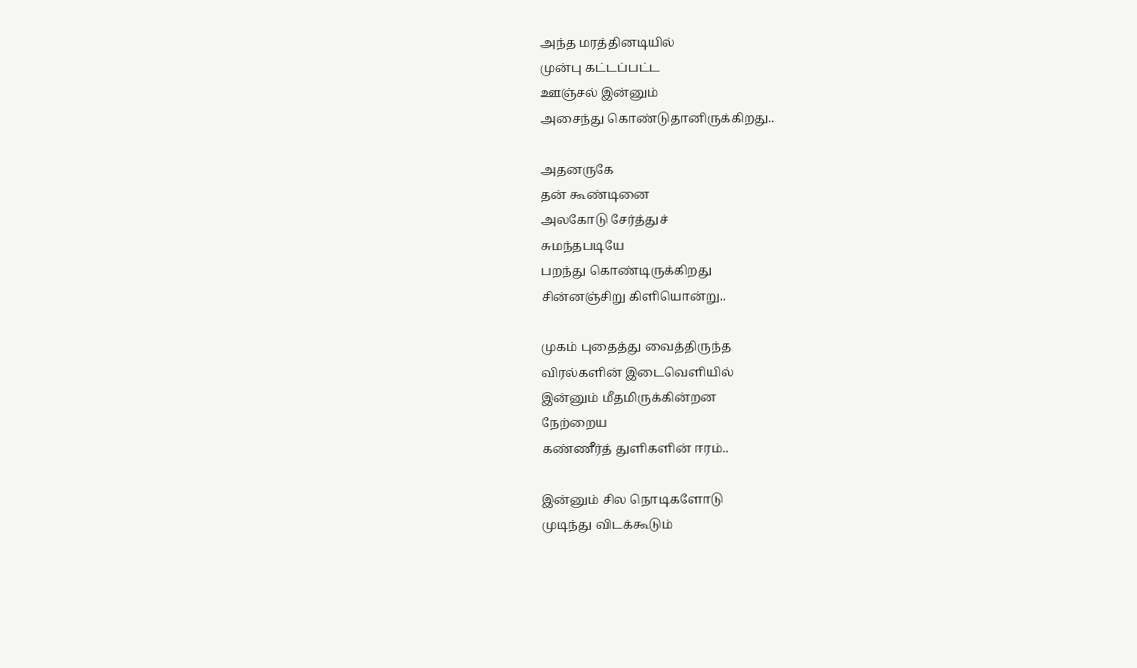அந்த மரத்தினடியில்
முன்பு கட்டப்பட்ட
ஊஞ்சல் இன்னும்
அசைந்து கொண்டுதானிருக்கிறது..

அதனருகே
தன் கூண்டினை
அலகோடு சேர்த்துச்
சுமந்தபடியே
பறந்து கொண்டிருக்கிறது
சின்னஞ்சிறு கிளியொன்று..

முகம் புதைத்து வைத்திருந்த
விரல்களின் இடைவெளியில்
இன்னும் மீதமிருக்கின்றன
நேற்றைய
கண்ணீர்த் துளிகளின் ஈரம்..

இன்னும் சில நொடிகளோடு
முடிந்து விடக்கூடும்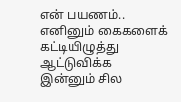என் பயணம்..
எனினும் கைகளைக் கட்டியிழுத்து
ஆட்டுவிக்க
இன்னும் சில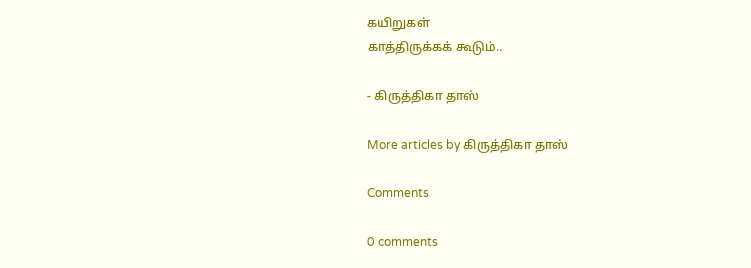கயிறுகள்
காத்திருக்கக் கூடும்..

- கிருத்திகா தாஸ்

More articles by கிருத்திகா தாஸ்

Comments

0 comments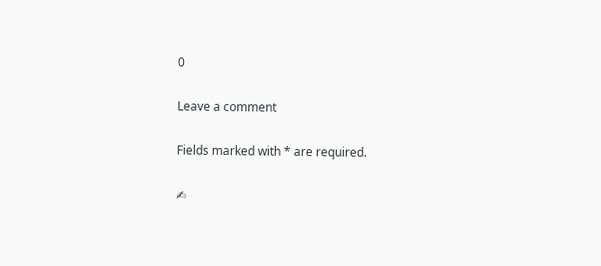0

Leave a comment

Fields marked with * are required.

✍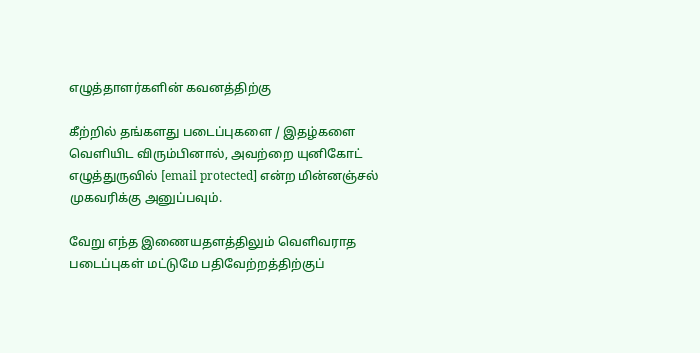எழுத்தாளர்களின் கவனத்திற்கு

கீற்றில் தங்களது படைப்புகளை / இதழ்களை வெளியிட விரும்பினால், அவற்றை யுனிகோட் எழுத்துருவில் [email protected] என்ற மின்னஞ்சல் முகவரிக்கு அனுப்பவும்.

வேறு எந்த இணையதளத்திலும் வெளிவராத படைப்புகள் மட்டுமே பதிவேற்றத்திற்குப்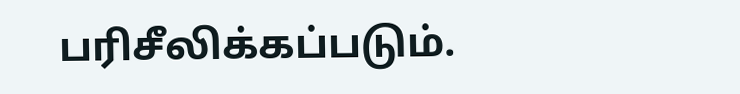பரிசீலிக்கப்படும்.